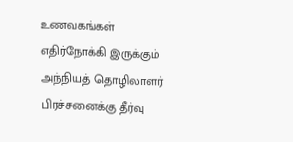உணவகங்கள் எதிர்நோக்கி இருக்கும் அந்நியத் தொழிலாளர் பிரச்சனைக்கு தீர்வு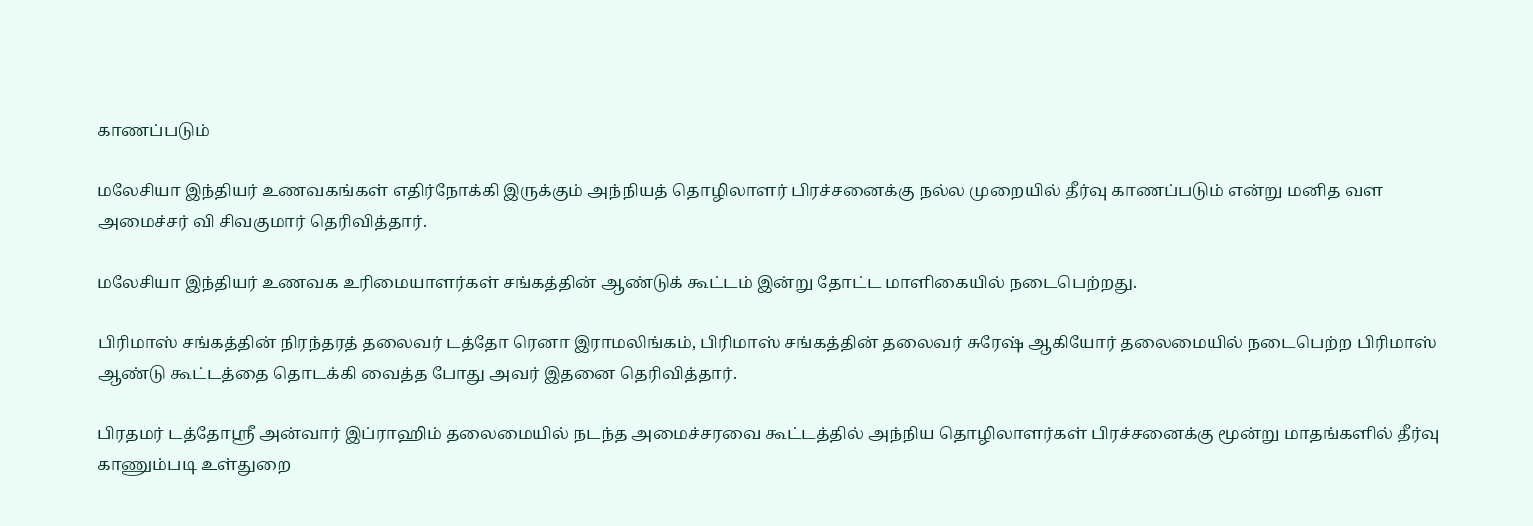காணப்படும்

மலேசியா இந்தியர் உணவகங்கள் எதிர்நோக்கி இருக்கும் அந்நியத் தொழிலாளர் பிரச்சனைக்கு நல்ல முறையில் தீர்வு காணப்படும் என்று மனித வள அமைச்சர் வி சிவகுமார் தெரிவித்தார்.

மலேசியா இந்தியர் உணவக உரிமையாளர்கள் சங்கத்தின் ஆண்டுக் கூட்டம் இன்று தோட்ட மாளிகையில் நடைபெற்றது.

பிரிமாஸ் சங்கத்தின் நிரந்தரத் தலைவர் டத்தோ ரெனா இராமலிங்கம், பிரிமாஸ் சங்கத்தின் தலைவர் சுரேஷ் ஆகியோர் தலைமையில் நடைபெற்ற பிரிமாஸ் ஆண்டு கூட்டத்தை தொடக்கி வைத்த போது அவர் இதனை தெரிவித்தார்.

பிரதமர் டத்தோஸ்ரீ அன்வார் இப்ராஹிம் தலைமையில் நடந்த அமைச்சரவை கூட்டத்தில் அந்நிய தொழிலாளர்கள் பிரச்சனைக்கு மூன்று மாதங்களில் தீர்வு காணும்படி உள்துறை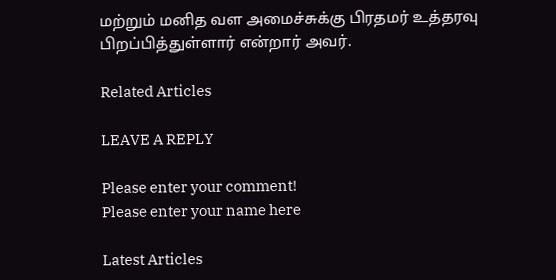மற்றும் மனித வள அமைச்சுக்கு பிரதமர் உத்தரவு பிறப்பித்துள்ளார் என்றார் அவர்.

Related Articles

LEAVE A REPLY

Please enter your comment!
Please enter your name here

Latest Articles